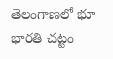తెలంగాణలో భూ భారతి చట్టం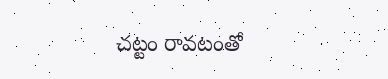చట్టం రావటంతో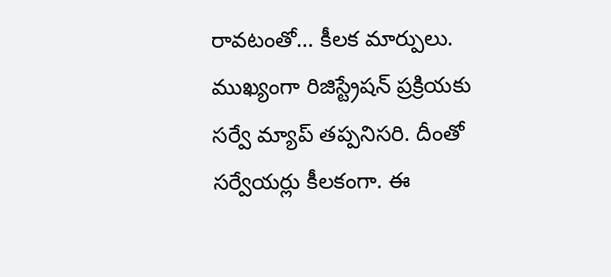రావటంతో… కీలక మార్పులు. ముఖ్యంగా రిజిస్ట్రేషన్ ప్రక్రియకు సర్వే మ్యాప్ తప్పనిసరి. దీంతో సర్వేయర్లు కీలకంగా. ఈ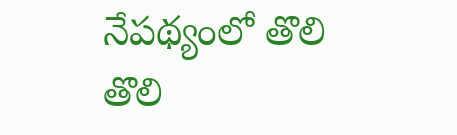నేపథ్యంలో తొలి తొలి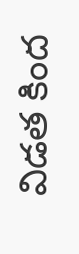విడత కింద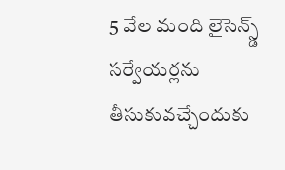5 వేల మంది లైసెన్స్డ్ సర్వేయర్లను తీసుకువచ్చేందుకు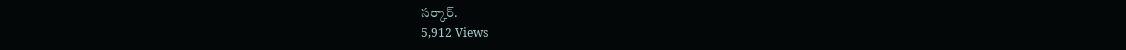సర్కార్.
5,912 Views